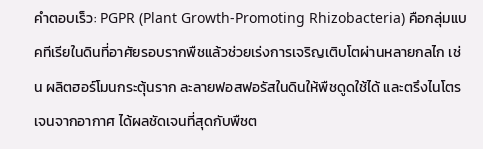คำตอบเร็ว: PGPR (Plant Growth-Promoting Rhizobacteria) คือกลุ่มแบคทีเรียในดินที่อาศัยรอบรากพืชแล้วช่วยเร่งการเจริญเติบโตผ่านหลายกลไก เช่น ผลิตฮอร์โมนกระตุ้นราก ละลายฟอสฟอรัสในดินให้พืชดูดใช้ได้ และตรึงไนโตรเจนจากอากาศ ได้ผลชัดเจนที่สุดกับพืชต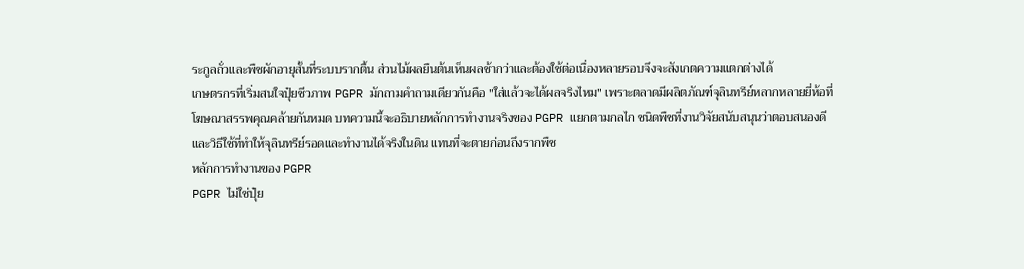ระกูลถั่วและพืชผักอายุสั้นที่ระบบรากตื้น ส่วนไม้ผลยืนต้นเห็นผลช้ากว่าและต้องใช้ต่อเนื่องหลายรอบจึงจะสังเกตความแตกต่างได้
เกษตรกรที่เริ่มสนใจปุ๋ยชีวภาพ PGPR มักถามคำถามเดียวกันคือ "ใส่แล้วจะได้ผลจริงไหม" เพราะตลาดมีผลิตภัณฑ์จุลินทรีย์หลากหลายยี่ห้อที่โฆษณาสรรพคุณคล้ายกันหมด บทความนี้จะอธิบายหลักการทำงานจริงของ PGPR แยกตามกลไก ชนิดพืชที่งานวิจัยสนับสนุนว่าตอบสนองดี และวิธีใช้ที่ทำให้จุลินทรีย์รอดและทำงานได้จริงในดิน แทนที่จะตายก่อนถึงรากพืช
หลักการทำงานของ PGPR
PGPR ไม่ใช่ปุ๋ย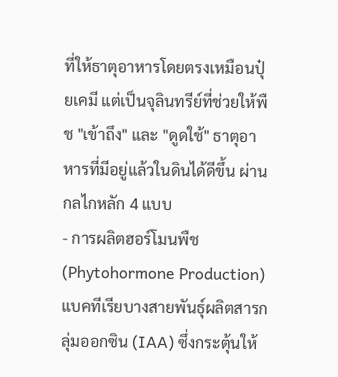ที่ให้ธาตุอาหารโดยตรงเหมือนปุ๋ยเคมี แต่เป็นจุลินทรีย์ที่ช่วยให้พืช "เข้าถึง" และ "ดูดใช้" ธาตุอาหารที่มีอยู่แล้วในดินได้ดีขึ้น ผ่านกลไกหลัก 4 แบบ
- การผลิตฮอร์โมนพืช (Phytohormone Production) แบคทีเรียบางสายพันธุ์ผลิตสารกลุ่มออกซิน (IAA) ซึ่งกระตุ้นให้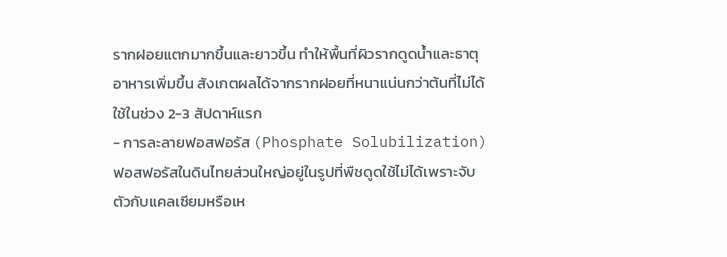รากฝอยแตกมากขึ้นและยาวขึ้น ทำให้พื้นที่ผิวรากดูดน้ำและธาตุอาหารเพิ่มขึ้น สังเกตผลได้จากรากฝอยที่หนาแน่นกว่าต้นที่ไม่ได้ใช้ในช่วง 2-3 สัปดาห์แรก
- การละลายฟอสฟอรัส (Phosphate Solubilization) ฟอสฟอรัสในดินไทยส่วนใหญ่อยู่ในรูปที่พืชดูดใช้ไม่ได้เพราะจับตัวกับแคลเซียมหรือเห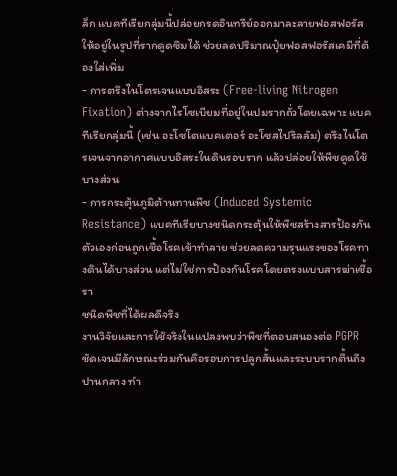ล็ก แบคทีเรียกลุ่มนี้ปล่อยกรดอินทรีย์ออกมาละลายฟอสฟอรัสให้อยู่ในรูปที่รากดูดซึมได้ ช่วยลดปริมาณปุ๋ยฟอสฟอรัสเคมีที่ต้องใส่เพิ่ม
- การตรึงไนโตรเจนแบบอิสระ (Free-living Nitrogen Fixation) ต่างจากไรโซเบียมที่อยู่ในปมรากถั่วโดยเฉพาะ แบคทีเรียกลุ่มนี้ (เช่น อะโซโตแบคเตอร์ อะโซสไปริลลัม) ตรึงไนโตรเจนจากอากาศแบบอิสระในดินรอบราก แล้วปล่อยให้พืชดูดใช้บางส่วน
- การกระตุ้นภูมิต้านทานพืช (Induced Systemic Resistance) แบคทีเรียบางชนิดกระตุ้นให้พืชสร้างสารป้องกันตัวเองก่อนถูกเชื้อโรคเข้าทำลาย ช่วยลดความรุนแรงของโรคทางดินได้บางส่วน แต่ไม่ใช่การป้องกันโรคโดยตรงแบบสารฆ่าเชื้อรา
ชนิดพืชที่ได้ผลดีจริง
งานวิจัยและการใช้จริงในแปลงพบว่าพืชที่ตอบสนองต่อ PGPR ชัดเจนมีลักษณะร่วมกันคือรอบการปลูกสั้นและระบบรากตื้นถึงปานกลาง ทำ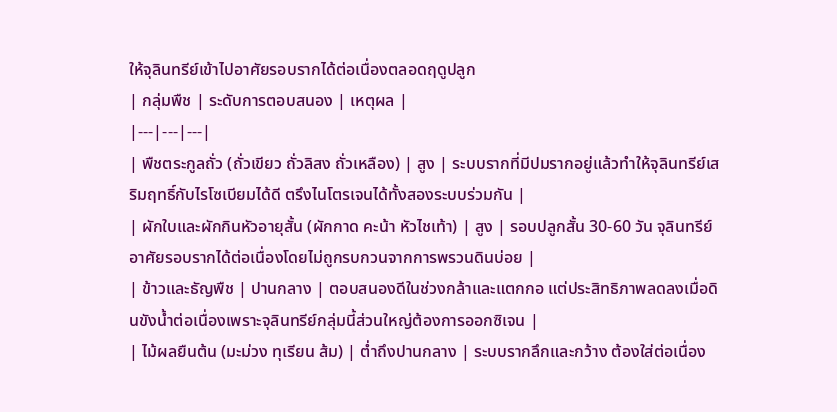ให้จุลินทรีย์เข้าไปอาศัยรอบรากได้ต่อเนื่องตลอดฤดูปลูก
| กลุ่มพืช | ระดับการตอบสนอง | เหตุผล |
|---|---|---|
| พืชตระกูลถั่ว (ถั่วเขียว ถั่วลิสง ถั่วเหลือง) | สูง | ระบบรากที่มีปมรากอยู่แล้วทำให้จุลินทรีย์เสริมฤทธิ์กับไรโซเบียมได้ดี ตรึงไนโตรเจนได้ทั้งสองระบบร่วมกัน |
| ผักใบและผักกินหัวอายุสั้น (ผักกาด คะน้า หัวไชเท้า) | สูง | รอบปลูกสั้น 30-60 วัน จุลินทรีย์อาศัยรอบรากได้ต่อเนื่องโดยไม่ถูกรบกวนจากการพรวนดินบ่อย |
| ข้าวและธัญพืช | ปานกลาง | ตอบสนองดีในช่วงกล้าและแตกกอ แต่ประสิทธิภาพลดลงเมื่อดินขังน้ำต่อเนื่องเพราะจุลินทรีย์กลุ่มนี้ส่วนใหญ่ต้องการออกซิเจน |
| ไม้ผลยืนต้น (มะม่วง ทุเรียน ส้ม) | ต่ำถึงปานกลาง | ระบบรากลึกและกว้าง ต้องใส่ต่อเนื่อง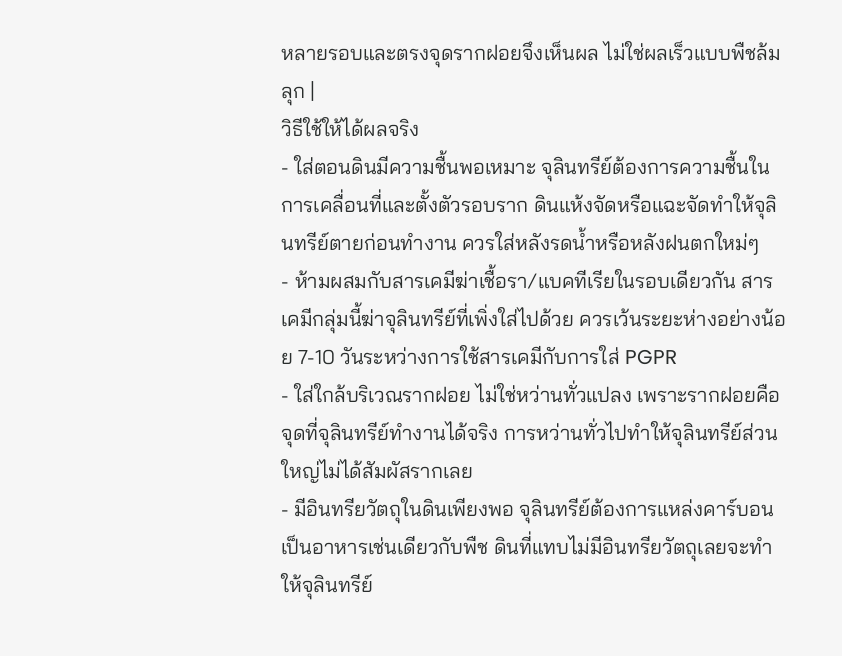หลายรอบและตรงจุดรากฝอยจึงเห็นผล ไม่ใช่ผลเร็วแบบพืชล้มลุก |
วิธีใช้ให้ได้ผลจริง
- ใส่ตอนดินมีความชื้นพอเหมาะ จุลินทรีย์ต้องการความชื้นในการเคลื่อนที่และตั้งตัวรอบราก ดินแห้งจัดหรือแฉะจัดทำให้จุลินทรีย์ตายก่อนทำงาน ควรใส่หลังรดน้ำหรือหลังฝนตกใหม่ๆ
- ห้ามผสมกับสารเคมีฆ่าเชื้อรา/แบคทีเรียในรอบเดียวกัน สารเคมีกลุ่มนี้ฆ่าจุลินทรีย์ที่เพิ่งใส่ไปด้วย ควรเว้นระยะห่างอย่างน้อย 7-10 วันระหว่างการใช้สารเคมีกับการใส่ PGPR
- ใส่ใกล้บริเวณรากฝอย ไม่ใช่หว่านทั่วแปลง เพราะรากฝอยคือจุดที่จุลินทรีย์ทำงานได้จริง การหว่านทั่วไปทำให้จุลินทรีย์ส่วนใหญ่ไม่ได้สัมผัสรากเลย
- มีอินทรียวัตถุในดินเพียงพอ จุลินทรีย์ต้องการแหล่งคาร์บอนเป็นอาหารเช่นเดียวกับพืช ดินที่แทบไม่มีอินทรียวัตถุเลยจะทำให้จุลินทรีย์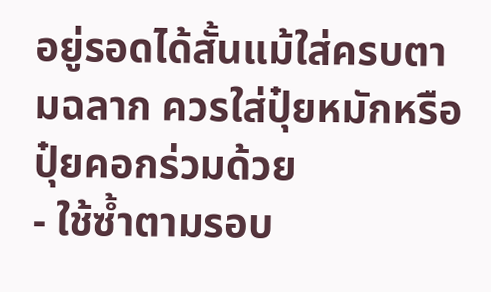อยู่รอดได้สั้นแม้ใส่ครบตามฉลาก ควรใส่ปุ๋ยหมักหรือปุ๋ยคอกร่วมด้วย
- ใช้ซ้ำตามรอบ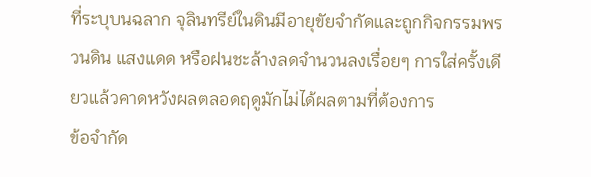ที่ระบุบนฉลาก จุลินทรีย์ในดินมีอายุขัยจำกัดและถูกกิจกรรมพรวนดิน แสงแดด หรือฝนชะล้างลดจำนวนลงเรื่อยๆ การใส่ครั้งเดียวแล้วคาดหวังผลตลอดฤดูมักไม่ได้ผลตามที่ต้องการ
ข้อจำกัด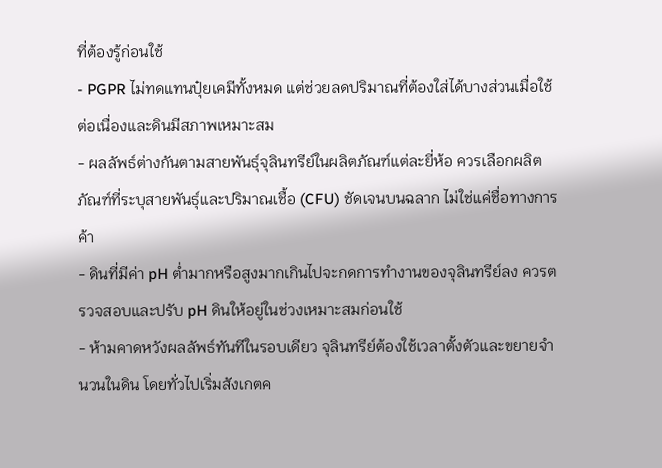ที่ต้องรู้ก่อนใช้
- PGPR ไม่ทดแทนปุ๋ยเคมีทั้งหมด แต่ช่วยลดปริมาณที่ต้องใส่ได้บางส่วนเมื่อใช้ต่อเนื่องและดินมีสภาพเหมาะสม
- ผลลัพธ์ต่างกันตามสายพันธุ์จุลินทรีย์ในผลิตภัณฑ์แต่ละยี่ห้อ ควรเลือกผลิตภัณฑ์ที่ระบุสายพันธุ์และปริมาณเชื้อ (CFU) ชัดเจนบนฉลาก ไม่ใช่แค่ชื่อทางการค้า
- ดินที่มีค่า pH ต่ำมากหรือสูงมากเกินไปจะกดการทำงานของจุลินทรีย์ลง ควรตรวจสอบและปรับ pH ดินให้อยู่ในช่วงเหมาะสมก่อนใช้
- ห้ามคาดหวังผลลัพธ์ทันทีในรอบเดียว จุลินทรีย์ต้องใช้เวลาตั้งตัวและขยายจำนวนในดิน โดยทั่วไปเริ่มสังเกตค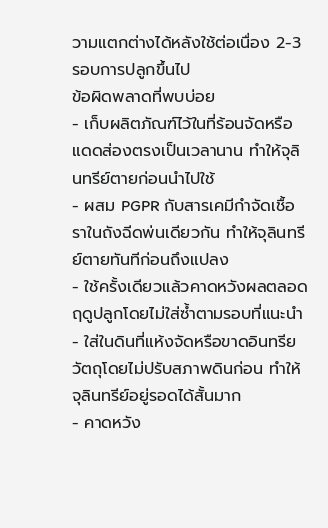วามแตกต่างได้หลังใช้ต่อเนื่อง 2-3 รอบการปลูกขึ้นไป
ข้อผิดพลาดที่พบบ่อย
- เก็บผลิตภัณฑ์ไว้ในที่ร้อนจัดหรือแดดส่องตรงเป็นเวลานาน ทำให้จุลินทรีย์ตายก่อนนำไปใช้
- ผสม PGPR กับสารเคมีกำจัดเชื้อราในถังฉีดพ่นเดียวกัน ทำให้จุลินทรีย์ตายทันทีก่อนถึงแปลง
- ใช้ครั้งเดียวแล้วคาดหวังผลตลอดฤดูปลูกโดยไม่ใส่ซ้ำตามรอบที่แนะนำ
- ใส่ในดินที่แห้งจัดหรือขาดอินทรียวัตถุโดยไม่ปรับสภาพดินก่อน ทำให้จุลินทรีย์อยู่รอดได้สั้นมาก
- คาดหวัง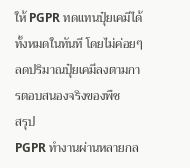ให้ PGPR ทดแทนปุ๋ยเคมีได้ทั้งหมดในทันที โดยไม่ค่อยๆ ลดปริมาณปุ๋ยเคมีลงตามการตอบสนองจริงของพืช
สรุป
PGPR ทำงานผ่านหลายกล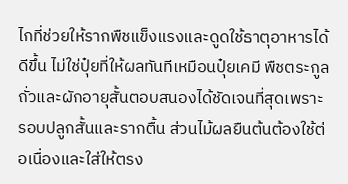ไกที่ช่วยให้รากพืชแข็งแรงและดูดใช้ธาตุอาหารได้ดีขึ้น ไม่ใช่ปุ๋ยที่ให้ผลทันทีเหมือนปุ๋ยเคมี พืชตระกูลถั่วและผักอายุสั้นตอบสนองได้ชัดเจนที่สุดเพราะรอบปลูกสั้นและรากตื้น ส่วนไม้ผลยืนต้นต้องใช้ต่อเนื่องและใส่ให้ตรง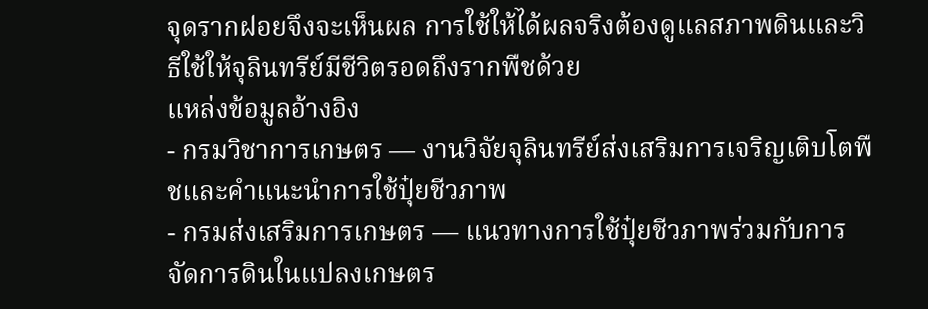จุดรากฝอยจึงจะเห็นผล การใช้ให้ได้ผลจริงต้องดูแลสภาพดินและวิธีใช้ให้จุลินทรีย์มีชีวิตรอดถึงรากพืชด้วย
แหล่งข้อมูลอ้างอิง
- กรมวิชาการเกษตร — งานวิจัยจุลินทรีย์ส่งเสริมการเจริญเติบโตพืชและคำแนะนำการใช้ปุ๋ยชีวภาพ
- กรมส่งเสริมการเกษตร — แนวทางการใช้ปุ๋ยชีวภาพร่วมกับการจัดการดินในแปลงเกษตร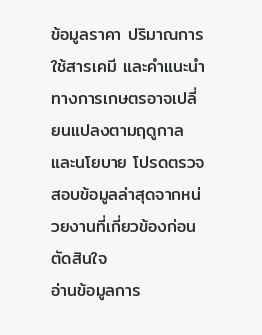ข้อมูลราคา ปริมาณการใช้สารเคมี และคำแนะนำทางการเกษตรอาจเปลี่ยนแปลงตามฤดูกาลและนโยบาย โปรดตรวจสอบข้อมูลล่าสุดจากหน่วยงานที่เกี่ยวข้องก่อนตัดสินใจ
อ่านข้อมูลการ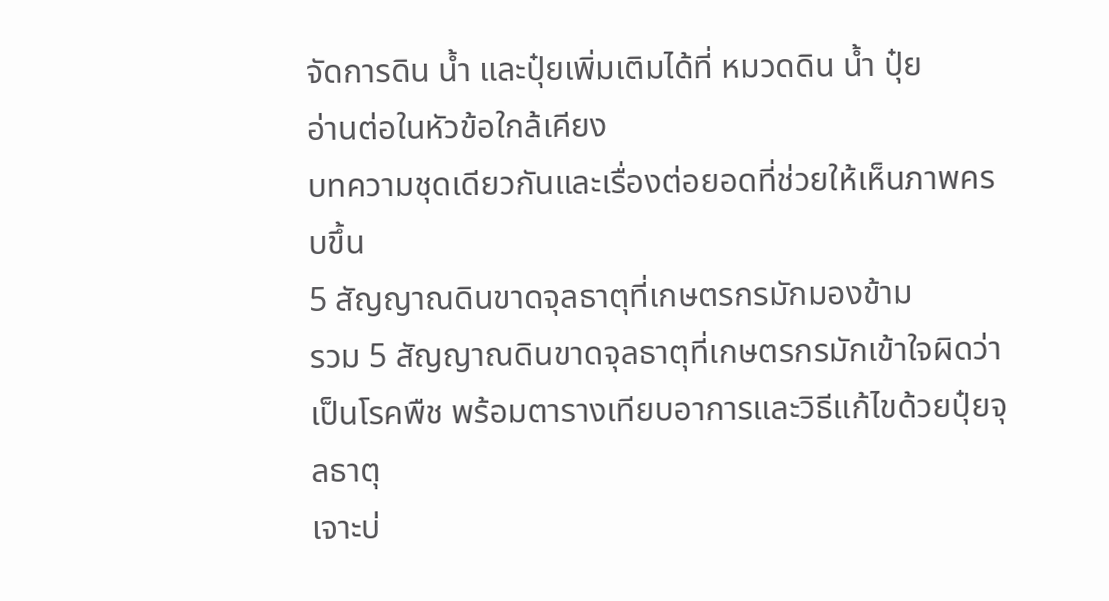จัดการดิน น้ำ และปุ๋ยเพิ่มเติมได้ที่ หมวดดิน น้ำ ปุ๋ย
อ่านต่อในหัวข้อใกล้เคียง
บทความชุดเดียวกันและเรื่องต่อยอดที่ช่วยให้เห็นภาพครบขึ้น
5 สัญญาณดินขาดจุลธาตุที่เกษตรกรมักมองข้าม
รวม 5 สัญญาณดินขาดจุลธาตุที่เกษตรกรมักเข้าใจผิดว่าเป็นโรคพืช พร้อมตารางเทียบอาการและวิธีแก้ไขด้วยปุ๋ยจุลธาตุ
เจาะบ่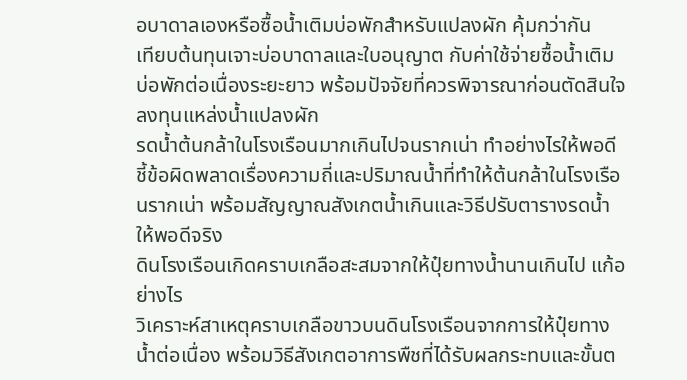อบาดาลเองหรือซื้อน้ำเติมบ่อพักสำหรับแปลงผัก คุ้มกว่ากัน
เทียบต้นทุนเจาะบ่อบาดาลและใบอนุญาต กับค่าใช้จ่ายซื้อน้ำเติมบ่อพักต่อเนื่องระยะยาว พร้อมปัจจัยที่ควรพิจารณาก่อนตัดสินใจลงทุนแหล่งน้ำแปลงผัก
รดน้ำต้นกล้าในโรงเรือนมากเกินไปจนรากเน่า ทำอย่างไรให้พอดี
ชี้ข้อผิดพลาดเรื่องความถี่และปริมาณน้ำที่ทำให้ต้นกล้าในโรงเรือนรากเน่า พร้อมสัญญาณสังเกตน้ำเกินและวิธีปรับตารางรดน้ำให้พอดีจริง
ดินโรงเรือนเกิดคราบเกลือสะสมจากให้ปุ๋ยทางน้ำนานเกินไป แก้อย่างไร
วิเคราะห์สาเหตุคราบเกลือขาวบนดินโรงเรือนจากการให้ปุ๋ยทางน้ำต่อเนื่อง พร้อมวิธีสังเกตอาการพืชที่ได้รับผลกระทบและขั้นต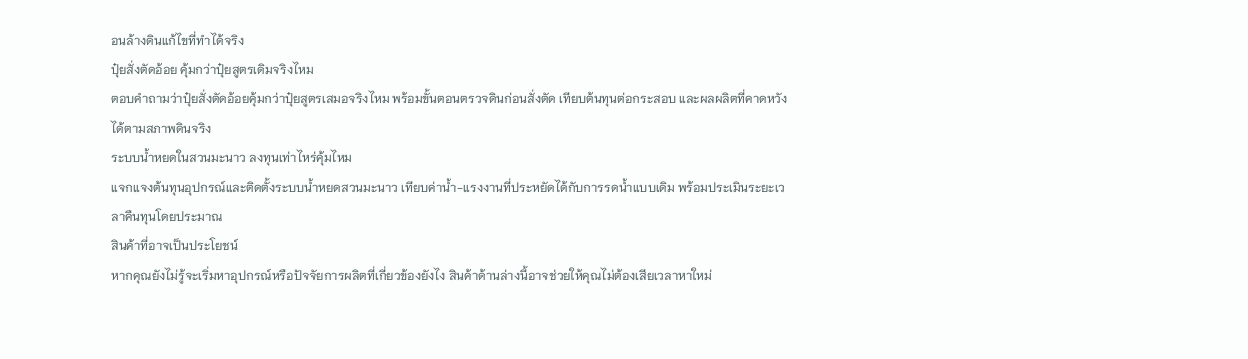อนล้างดินแก้ไขที่ทำได้จริง
ปุ๋ยสั่งตัดอ้อย คุ้มกว่าปุ๋ยสูตรเดิมจริงไหม
ตอบคำถามว่าปุ๋ยสั่งตัดอ้อยคุ้มกว่าปุ๋ยสูตรเสมอจริงไหม พร้อมขั้นตอนตรวจดินก่อนสั่งตัด เทียบต้นทุนต่อกระสอบ และผลผลิตที่คาดหวังได้ตามสภาพดินจริง
ระบบน้ำหยดในสวนมะนาว ลงทุนเท่าไหร่คุ้มไหม
แจกแจงต้นทุนอุปกรณ์และติดตั้งระบบน้ำหยดสวนมะนาว เทียบค่าน้ำ-แรงงานที่ประหยัดได้กับการรดน้ำแบบเดิม พร้อมประเมินระยะเวลาคืนทุนโดยประมาณ
สินค้าที่อาจเป็นประโยชน์
หากคุณยังไม่รู้จะเริ่มหาอุปกรณ์หรือปัจจัยการผลิตที่เกี่ยวข้องยังไง สินค้าด้านล่างนี้อาจช่วยให้คุณไม่ต้องเสียเวลาหาใหม่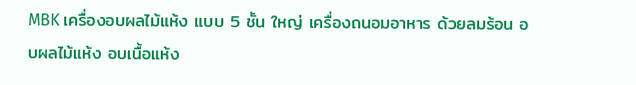MBK เครื่องอบผลไม้แห้ง แบบ 5 ชั้น ใหญ่ เครื่องถนอมอาหาร ด้วยลมร้อน อบผลไม้แห้ง อบเนื้อแห้ง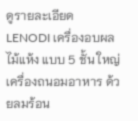ดูรายละเอียด
LENODI เครื่องอบผลไม้แห้ง แบบ 5 ชั้น ใหญ่ เครื่องถนอมอาหาร ด้วยลมร้อน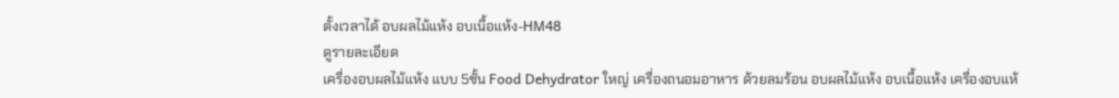ตั้งเวลาได้ อบผลไม้แห้ง อบเนื้อแห้ง-HM48
ดูรายละเอียด
เครื่องอบผลไม้แห้ง แบบ 5ชั้น Food Dehydrator ใหญ่ เครื่องถนอมอาหาร ด้วยลมร้อน อบผลไม้แห้ง อบเนื้อแห้ง เครื่องอบแห้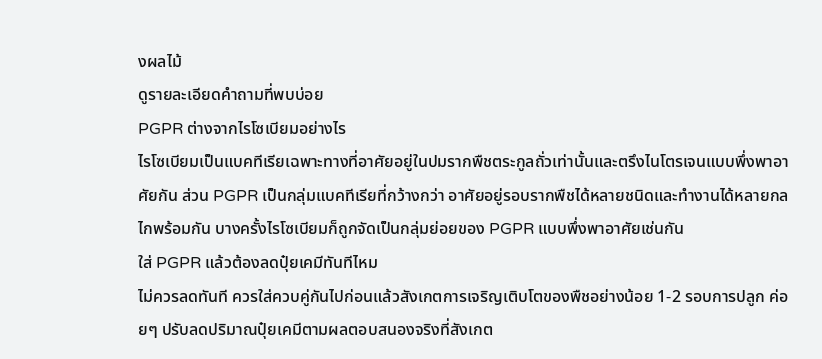งผลไม้
ดูรายละเอียดคำถามที่พบบ่อย
PGPR ต่างจากไรโซเบียมอย่างไร
ไรโซเบียมเป็นแบคทีเรียเฉพาะทางที่อาศัยอยู่ในปมรากพืชตระกูลถั่วเท่านั้นและตรึงไนโตรเจนแบบพึ่งพาอาศัยกัน ส่วน PGPR เป็นกลุ่มแบคทีเรียที่กว้างกว่า อาศัยอยู่รอบรากพืชได้หลายชนิดและทำงานได้หลายกลไกพร้อมกัน บางครั้งไรโซเบียมก็ถูกจัดเป็นกลุ่มย่อยของ PGPR แบบพึ่งพาอาศัยเช่นกัน
ใส่ PGPR แล้วต้องลดปุ๋ยเคมีทันทีไหม
ไม่ควรลดทันที ควรใส่ควบคู่กันไปก่อนแล้วสังเกตการเจริญเติบโตของพืชอย่างน้อย 1-2 รอบการปลูก ค่อยๆ ปรับลดปริมาณปุ๋ยเคมีตามผลตอบสนองจริงที่สังเกต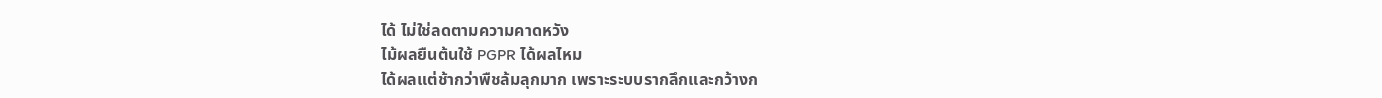ได้ ไม่ใช่ลดตามความคาดหวัง
ไม้ผลยืนต้นใช้ PGPR ได้ผลไหม
ได้ผลแต่ช้ากว่าพืชล้มลุกมาก เพราะระบบรากลึกและกว้างก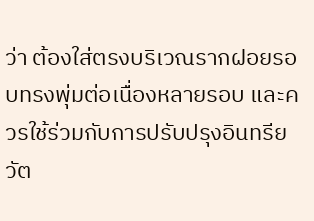ว่า ต้องใส่ตรงบริเวณรากฝอยรอบทรงพุ่มต่อเนื่องหลายรอบ และควรใช้ร่วมกับการปรับปรุงอินทรียวัต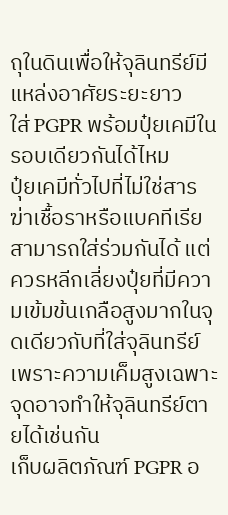ถุในดินเพื่อให้จุลินทรีย์มีแหล่งอาศัยระยะยาว
ใส่ PGPR พร้อมปุ๋ยเคมีในรอบเดียวกันได้ไหม
ปุ๋ยเคมีทั่วไปที่ไม่ใช่สารฆ่าเชื้อราหรือแบคทีเรียสามารถใส่ร่วมกันได้ แต่ควรหลีกเลี่ยงปุ๋ยที่มีความเข้มข้นเกลือสูงมากในจุดเดียวกับที่ใส่จุลินทรีย์ เพราะความเค็มสูงเฉพาะจุดอาจทำให้จุลินทรีย์ตายได้เช่นกัน
เก็บผลิตภัณฑ์ PGPR อ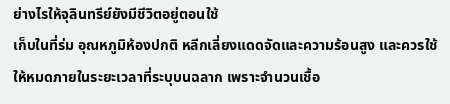ย่างไรให้จุลินทรีย์ยังมีชีวิตอยู่ตอนใช้
เก็บในที่ร่ม อุณหภูมิห้องปกติ หลีกเลี่ยงแดดจัดและความร้อนสูง และควรใช้ให้หมดภายในระยะเวลาที่ระบุบนฉลาก เพราะจำนวนเชื้อ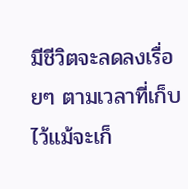มีชีวิตจะลดลงเรื่อยๆ ตามเวลาที่เก็บไว้แม้จะเก็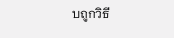บถูกวิธี